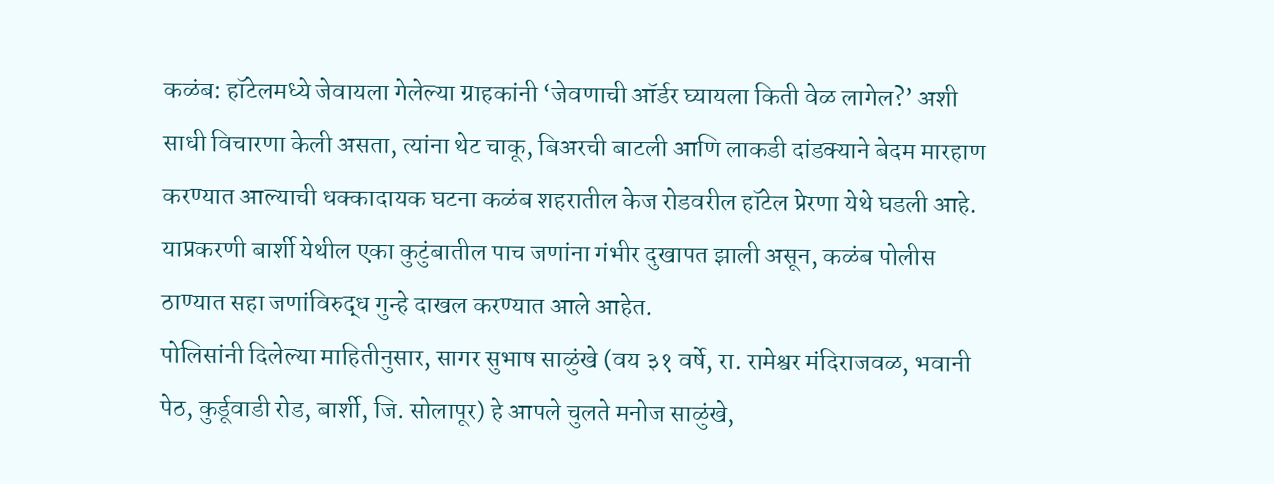कळंब: हॉटेलमध्ये जेवायला गेलेल्या ग्राहकांनी ‘जेवणाची ऑर्डर घ्यायला किती वेळ लागेल?’ अशी साधी विचारणा केली असता, त्यांना थेट चाकू, बिअरची बाटली आणि लाकडी दांडक्याने बेदम मारहाण करण्यात आल्याची धक्कादायक घटना कळंब शहरातील केज रोडवरील हॉटेल प्रेरणा येथे घडली आहे. याप्रकरणी बार्शी येथील एका कुटुंबातील पाच जणांना गंभीर दुखापत झाली असून, कळंब पोलीस ठाण्यात सहा जणांविरुद्ध गुन्हे दाखल करण्यात आले आहेत.
पोलिसांनी दिलेल्या माहितीनुसार, सागर सुभाष साळुंखे (वय ३१ वर्षे, रा. रामेश्वर मंदिराजवळ, भवानी पेठ, कुर्डूवाडी रोड, बार्शी, जि. सोलापूर) हे आपले चुलते मनोज साळुंखे,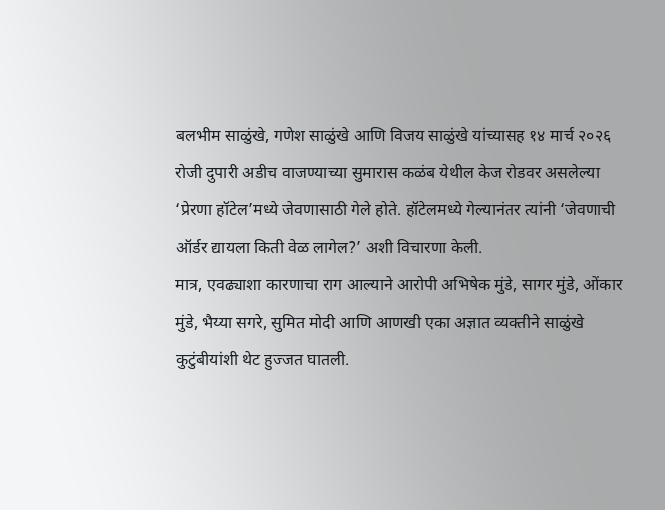बलभीम साळुंखे, गणेश साळुंखे आणि विजय साळुंखे यांच्यासह १४ मार्च २०२६ रोजी दुपारी अडीच वाजण्याच्या सुमारास कळंब येथील केज रोडवर असलेल्या ‘प्रेरणा हॉटेल’मध्ये जेवणासाठी गेले होते. हॉटेलमध्ये गेल्यानंतर त्यांनी ‘जेवणाची ऑर्डर द्यायला किती वेळ लागेल?’ अशी विचारणा केली.
मात्र, एवढ्याशा कारणाचा राग आल्याने आरोपी अभिषेक मुंडे, सागर मुंडे, ओंकार मुंडे, भैय्या सगरे, सुमित मोदी आणि आणखी एका अज्ञात व्यक्तीने साळुंखे कुटुंबीयांशी थेट हुज्जत घातली.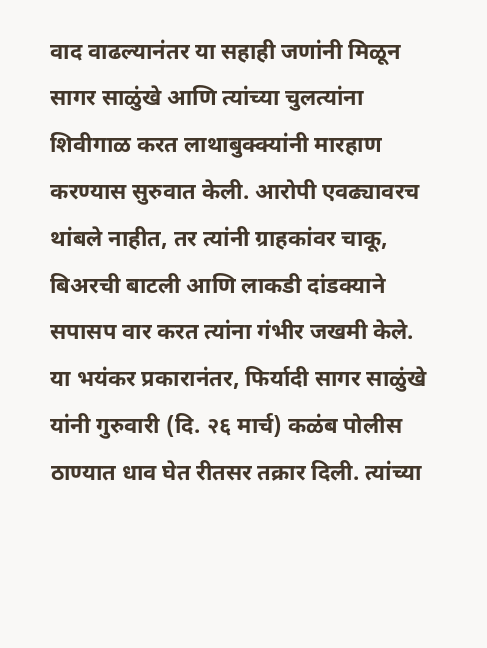वाद वाढल्यानंतर या सहाही जणांनी मिळून सागर साळुंखे आणि त्यांच्या चुलत्यांना शिवीगाळ करत लाथाबुक्क्यांनी मारहाण करण्यास सुरुवात केली. आरोपी एवढ्यावरच थांबले नाहीत, तर त्यांनी ग्राहकांवर चाकू, बिअरची बाटली आणि लाकडी दांडक्याने सपासप वार करत त्यांना गंभीर जखमी केले.
या भयंकर प्रकारानंतर, फिर्यादी सागर साळुंखे यांनी गुरुवारी (दि. २६ मार्च) कळंब पोलीस ठाण्यात धाव घेत रीतसर तक्रार दिली. त्यांच्या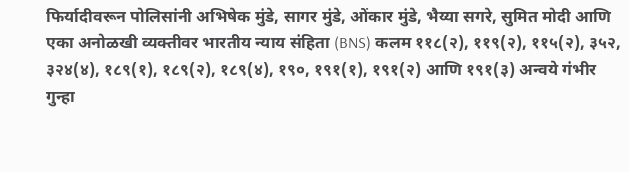फिर्यादीवरून पोलिसांनी अभिषेक मुंडे, सागर मुंडे, ओंकार मुंडे, भैय्या सगरे, सुमित मोदी आणि एका अनोळखी व्यक्तीवर भारतीय न्याय संहिता (BNS) कलम ११८(२), ११९(२), ११५(२), ३५२, ३२४(४), १८९(१), १८९(२), १८९(४), १९०, १९१(१), १९१(२) आणि १९१(३) अन्वये गंभीर गुन्हा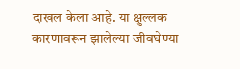दाखल केला आहे. या क्षुल्लक कारणावरून झालेल्या जीवघेण्या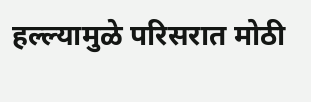हल्ल्यामुळे परिसरात मोठी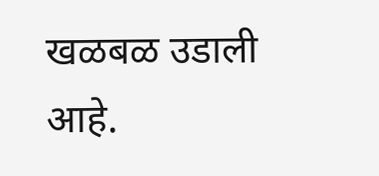खळबळ उडाली आहे.